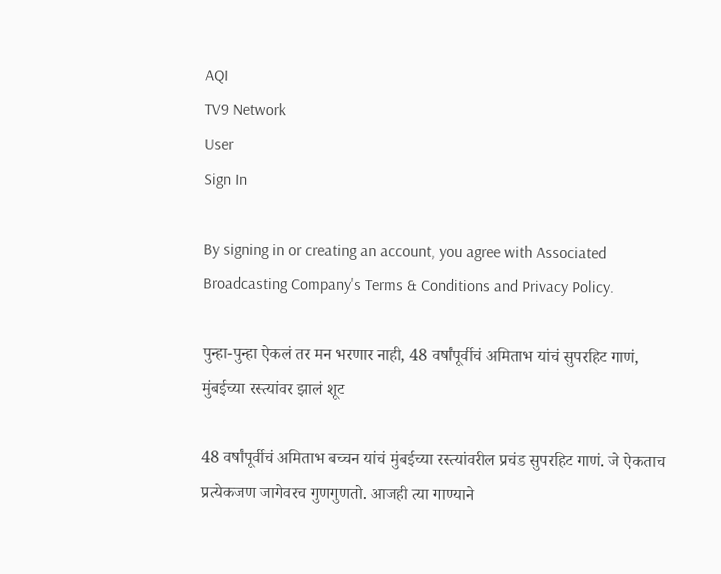AQI
TV9 Network
User
Sign In

By signing in or creating an account, you agree with Associated Broadcasting Company's Terms & Conditions and Privacy Policy.

पुन्हा-पुन्हा ऐकलं तर मन भरणार नाही, 48 वर्षांपूर्वीचं अमिताभ यांचं सुपरहिट गाणं, मुंबईच्या रस्त्यांवर झालं शूट

48 वर्षांपूर्वीचं अमिताभ बच्चन यांचं मुंबईच्या रस्त्यांवरील प्रचंड सुपरहिट गाणं. जे ऐकताच प्रत्येकजण जागेवरच गुणगुणतो. आजही त्या गाण्याने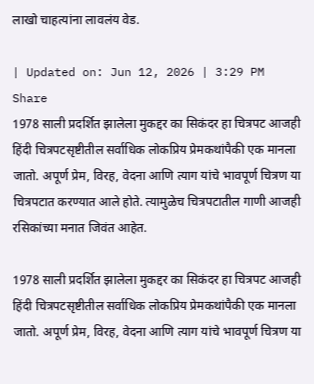लाखो चाहत्यांना लावलंय वेड.

| Updated on: Jun 12, 2026 | 3:29 PM
Share
1978 साली प्रदर्शित झालेला मुकद्दर का सिकंदर हा चित्रपट आजही हिंदी चित्रपटसृष्टीतील सर्वाधिक लोकप्रिय प्रेमकथांपैकी एक मानला जातो. अपूर्ण प्रेम, विरह, वेदना आणि त्याग यांचे भावपूर्ण चित्रण या चित्रपटात करण्यात आले होते. त्यामुळेच चित्रपटातील गाणी आजही रसिकांच्या मनात जिवंत आहेत.

1978 साली प्रदर्शित झालेला मुकद्दर का सिकंदर हा चित्रपट आजही हिंदी चित्रपटसृष्टीतील सर्वाधिक लोकप्रिय प्रेमकथांपैकी एक मानला जातो. अपूर्ण प्रेम, विरह, वेदना आणि त्याग यांचे भावपूर्ण चित्रण या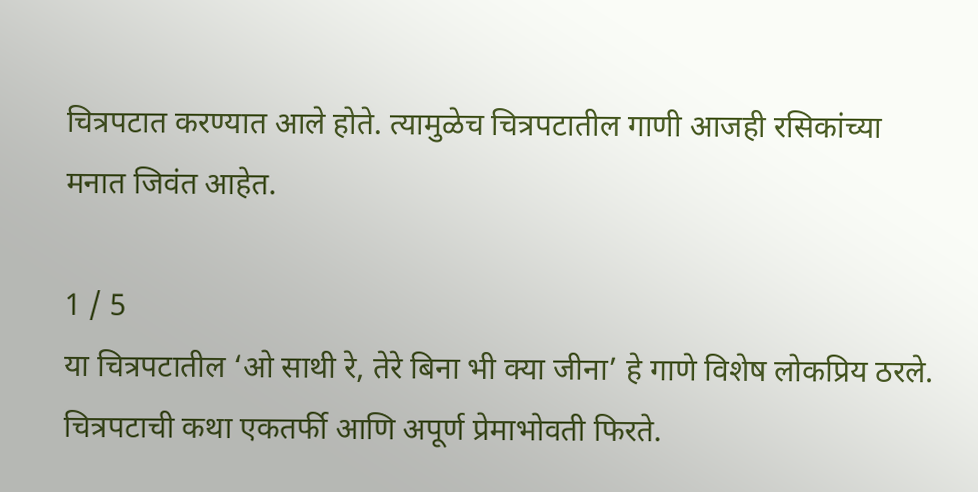चित्रपटात करण्यात आले होते. त्यामुळेच चित्रपटातील गाणी आजही रसिकांच्या मनात जिवंत आहेत.

1 / 5
या चित्रपटातील ‘ओ साथी रे, तेरे बिना भी क्या जीना’ हे गाणे विशेष लोकप्रिय ठरले.   चित्रपटाची कथा एकतर्फी आणि अपूर्ण प्रेमाभोवती फिरते.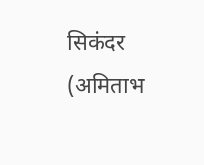सिकंदर (अमिताभ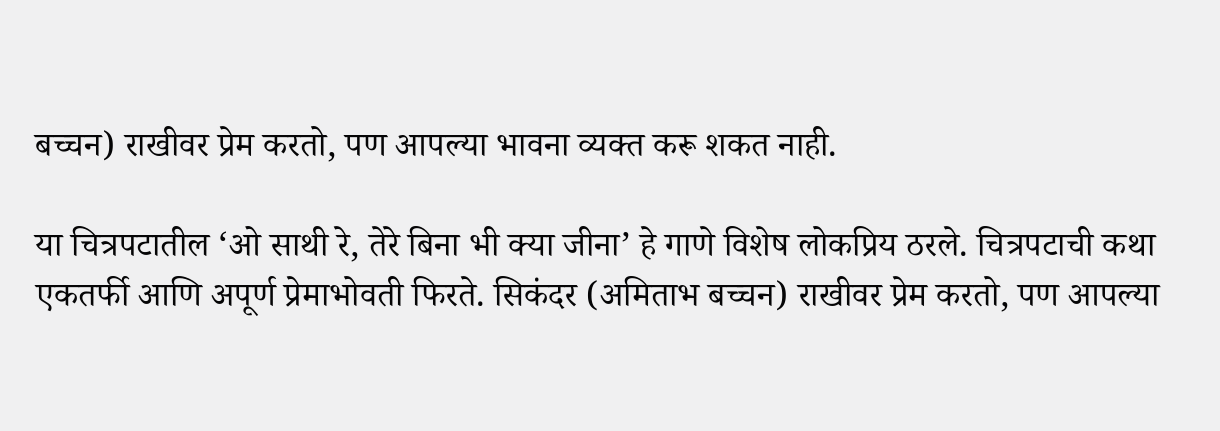बच्चन) राखीवर प्रेम करतो, पण आपल्या भावना व्यक्त करू शकत नाही.

या चित्रपटातील ‘ओ साथी रे, तेरे बिना भी क्या जीना’ हे गाणे विशेष लोकप्रिय ठरले. चित्रपटाची कथा एकतर्फी आणि अपूर्ण प्रेमाभोवती फिरते. सिकंदर (अमिताभ बच्चन) राखीवर प्रेम करतो, पण आपल्या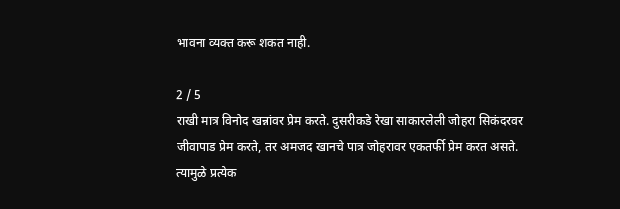भावना व्यक्त करू शकत नाही.

2 / 5
राखी मात्र विनोद खन्नांवर प्रेम करते. दुसरीकडे रेखा साकारलेली जोहरा सिकंदरवर जीवापाड प्रेम करते, तर अमजद खानचे पात्र जोहरावर एकतर्फी प्रेम करत असते. त्यामुळे प्रत्येक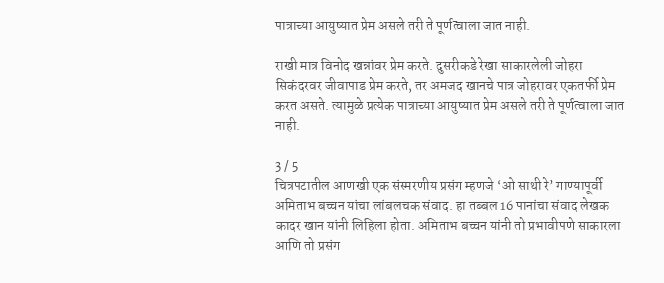पात्राच्या आयुष्यात प्रेम असले तरी ते पूर्णत्वाला जात नाही.

राखी मात्र विनोद खन्नांवर प्रेम करते. दुसरीकडे रेखा साकारलेली जोहरा सिकंदरवर जीवापाड प्रेम करते, तर अमजद खानचे पात्र जोहरावर एकतर्फी प्रेम करत असते. त्यामुळे प्रत्येक पात्राच्या आयुष्यात प्रेम असले तरी ते पूर्णत्वाला जात नाही.

3 / 5
चित्रपटातील आणखी एक संस्मरणीय प्रसंग म्हणजे ‘ओ साथी रे’ गाण्यापूर्वी अमिताभ बच्चन यांचा लांबलचक संवाद. हा तब्बल 16 पानांचा संवाद लेखक कादर खान यांनी लिहिला होता. अमिताभ बच्चन यांनी तो प्रभावीपणे साकारला आणि तो प्रसंग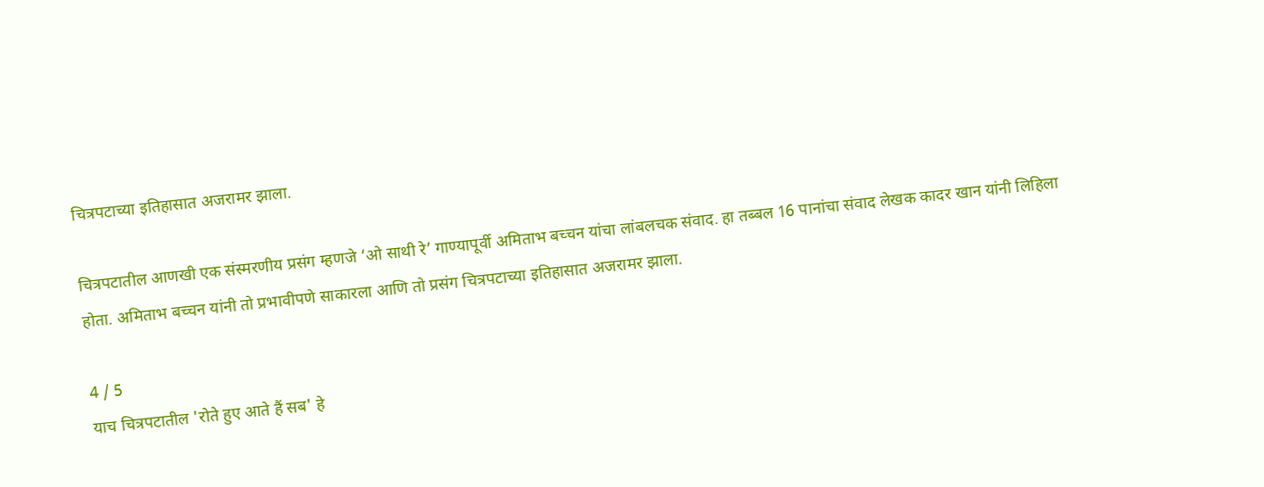चित्रपटाच्या इतिहासात अजरामर झाला.

चित्रपटातील आणखी एक संस्मरणीय प्रसंग म्हणजे ‘ओ साथी रे’ गाण्यापूर्वी अमिताभ बच्चन यांचा लांबलचक संवाद. हा तब्बल 16 पानांचा संवाद लेखक कादर खान यांनी लिहिला होता. अमिताभ बच्चन यांनी तो प्रभावीपणे साकारला आणि तो प्रसंग चित्रपटाच्या इतिहासात अजरामर झाला.

4 / 5
याच चित्रपटातील 'रोते हुए आते हैं सब' हे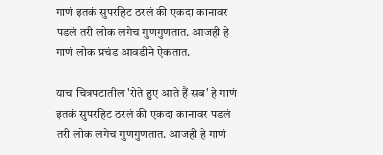गाणं इतकं सुपरहिट ठरलं की एकदा कानावर पडलं तरी लोक लगेच गुणगुणतात. आजही हे गाणं लोक प्रचंड आवडीने ऐकतात.

याच चित्रपटातील 'रोते हुए आते हैं सब' हे गाणं इतकं सुपरहिट ठरलं की एकदा कानावर पडलं तरी लोक लगेच गुणगुणतात. आजही हे गाणं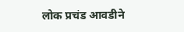लोक प्रचंड आवडीने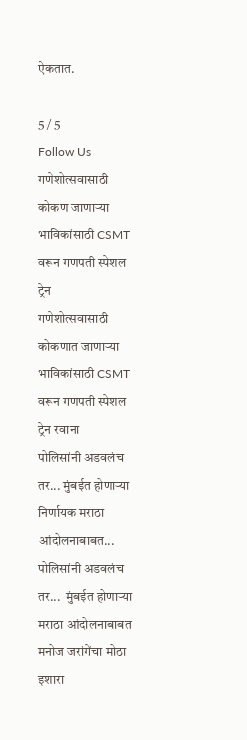ऐकतात.

5 / 5
Follow Us
गणेशोत्सवासाठी कोकण जाणाऱ्या भाविकांसाठी CSMT वरून गणपती स्पेशल ट्रेन
गणेशोत्सवासाठी कोकणात जाणाऱ्या भाविकांसाठी CSMT वरून गणपती स्पेशल ट्रेन रवाना
पोलिसांनी अडवलंच तर... मुंबईत होणाऱ्या निर्णायक मराठा आंदोलनाबाबत...
पोलिसांनी अडवलंच तर...  मुंबईत होणाऱ्या मराठा आंदोलनाबाबत मनोज जरांगेंचा मोठा इशारा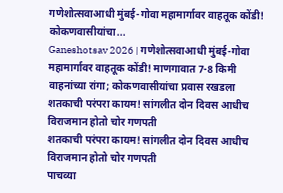गणेशोत्सवाआधी मुंबई-गोवा महामार्गावर वाहतूक कोंडी! कोकणवासीयांचा...
Ganeshotsav 2026 | गणेशोत्सवाआधी मुंबई-गोवा महामार्गावर वाहतूक कोंडी! माणगावात 7-8 किमी वाहनांच्या रांगा; कोकणवासीयांचा प्रवास रखडला
शतकाची परंपरा कायम! सांगलीत दोन दिवस आधीच विराजमान होतो चोर गणपती
शतकाची परंपरा कायम! सांगलीत दोन दिवस आधीच विराजमान होतो चोर गणपती
पाचव्या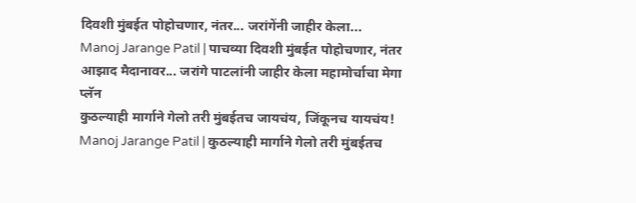दिवशी मुंबईत पोहोचणार, नंतर... जरांगेंनी जाहीर केला...
Manoj Jarange Patil | पाचव्या दिवशी मुंबईत पोहोचणार, नंतर आझाद मैदानावर... जरांगे पाटलांनी जाहीर केला महामोर्चाचा मेगा प्लॅन
कुठल्याही मार्गाने गेलो तरी मुंबईतच जायचंय, जिंकूनच यायचंय!
Manoj Jarange Patil | कुठल्याही मार्गाने गेलो तरी मुंबईतच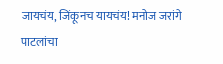जायचंय, जिंकूनच यायचंय! मनोज जरांगे पाटलांचा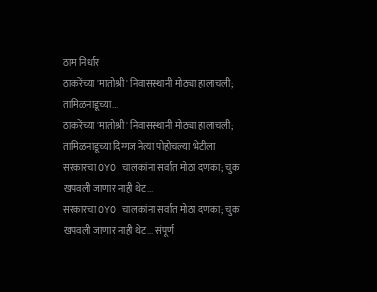ठाम निर्धार
ठाकरेंच्या 'मातोश्री' निवासस्थानी मोठ्या हालाचली; तामिळनाडूच्या...
ठाकरेंच्या 'मातोश्री' निवासस्थानी मोठ्या हालाचली; तामिळनाडूच्या दिग्गज नेत्या पोहोचल्या भेटीला
सरकारचा OYO चालकांना सर्वात मोठा दणका; चुक खपवली जाणार नाही थेट...
सरकारचा OYO चालकांना सर्वात मोठा दणका; चुक खपवली जाणार नाही थेट... संपूर्ण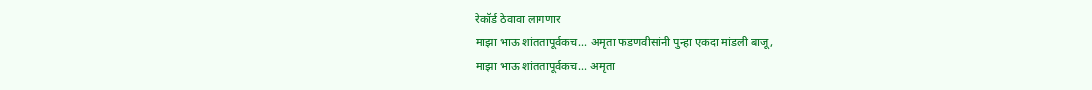रेकॉर्ड ठेवावा लागणार
माझा भाऊ शांततापूर्वकच... अमृता फडणवीसांनी पुन्हा एकदा मांडली बाजू,
माझा भाऊ शांततापूर्वकच... अमृता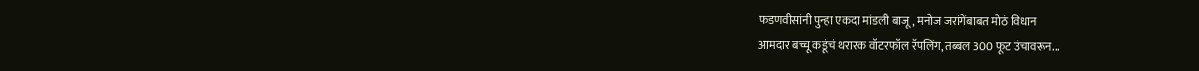फडणवीसांनी पुन्हा एकदा मांडली बाजू, मनोज जरांगेंबाबत मोठं विधान
आमदार बच्चू कडूंचं थरारक वॉटरफॉल रॅपलिंग, तब्बल 300 फूट उंचावरून...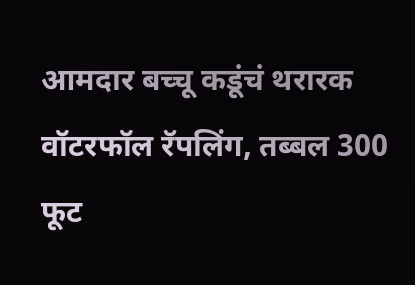आमदार बच्चू कडूंचं थरारक वॉटरफॉल रॅपलिंग, तब्बल 300 फूट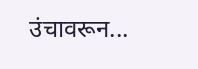उंचावरून...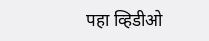पहा व्हिडीओ